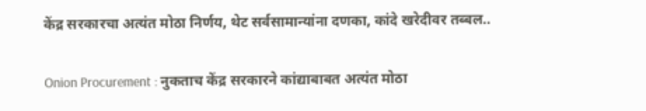केंद्र सरकारचा अत्यंत मोठा निर्णय, थेट सर्वसामान्यांना दणका, कांदे खरेदीवर तब्बल..

Onion Procurement : नुकताच केंद्र सरकारने कांद्याबाबत अत्यंत मोठा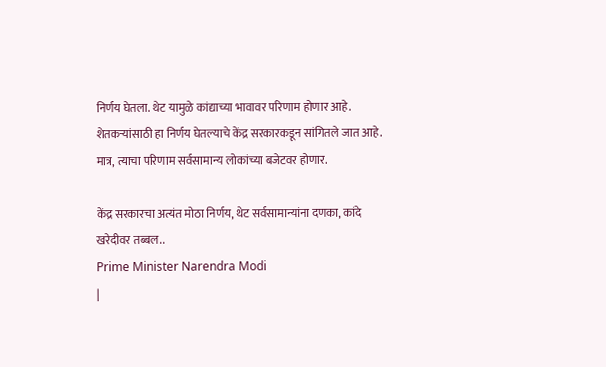निर्णय घेतला. थेट यामुळे कांद्याच्या भावावर परिणाम होणार आहे. शेतकऱ्यांसाठी हा निर्णय घेतल्याचे केंद्र सरकारकडून सांगितले जात आहे. मात्र, त्याचा परिणाम सर्वसामान्य लोकांच्या बजेटवर होणार.

केंद्र सरकारचा अत्यंत मोठा निर्णय, थेट सर्वसामान्यांना दणका, कांदे खरेदीवर तब्बल..
Prime Minister Narendra Modi
|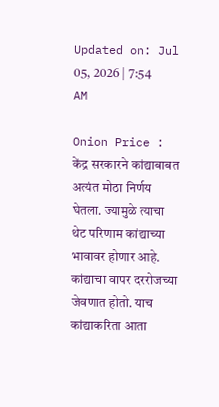Updated on: Jul 05, 2026 | 7:54 AM

Onion Price : केंद्र सरकारने कांद्याबाबत अत्यंत मोठा निर्णय घेतला. ज्यामुळे त्याचा थेट परिणाम कांद्याच्या भावावर होणार आहे. कांद्याचा वापर दररोजच्या जेवणात होतो. याच कांद्याकरिता आता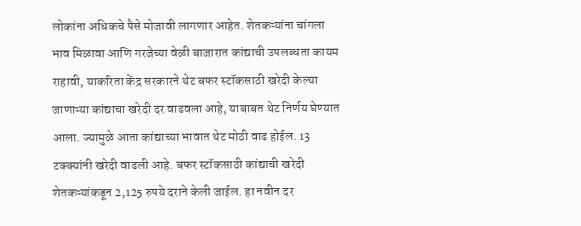लोकांना अधिकचे पैसे मोजावी लागणार आहेत. शेतकऱ्यांना चांगला भाव मिळावा आणि गरजेच्या वेळी बाजारात कांद्याची उपलब्धता कायम राहावी, याकरिता केंद्र सरकारने थेट बफर स्टॉकसाठी खरेदी केल्या जाणाऱ्या कांद्याचा खरेदी दर वाढवला आहे, याबाबत थेट निर्णय घेण्यात आला. ज्यामुळे आता कांद्याच्या भावात थेट मोठी वाढ होईल. 13 टक्क्यांनी खरेदी वाढली आहे. बफर स्टॉकसाठी कांद्याची खरेदी शेतकऱ्यांकडून 2,125 रुपये दराने केली जाईल. हा नवीन दर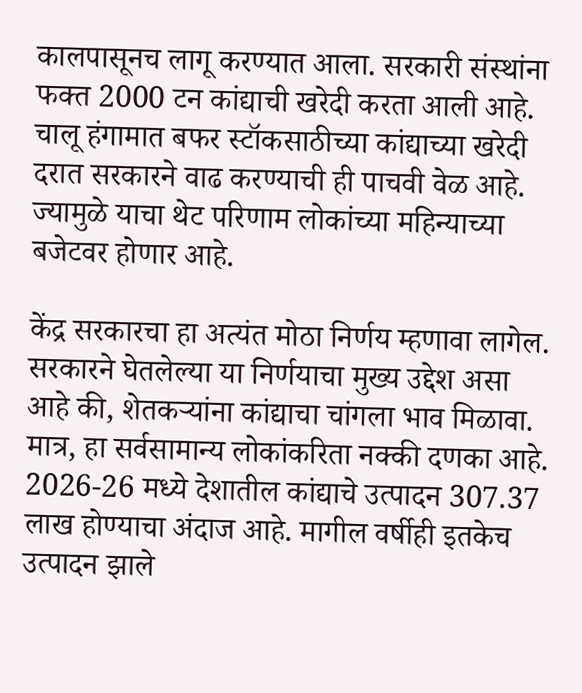कालपासूनच लागू करण्यात आला. सरकारी संस्थांना फक्त 2000 टन कांद्याची खरेदी करता आली आहे. चालू हंगामात बफर स्टॉकसाठीच्या कांद्याच्या खरेदी दरात सरकारने वाढ करण्याची ही पाचवी वेळ आहे. ज्यामुळे याचा थेट परिणाम लोकांच्या महिन्याच्या बजेटवर होणार आहे.

केंद्र सरकारचा हा अत्यंत मोठा निर्णय म्हणावा लागेल. सरकारने घेतलेल्या या निर्णयाचा मुख्य उद्देश असा आहे की, शेतकऱ्यांना कांद्याचा चांगला भाव मिळावा. मात्र, हा सर्वसामान्य लोकांकरिता नक्की दणका आहे. 2026-26 मध्ये देशातील कांद्याचे उत्पादन 307.37 लाख होण्याचा अंदाज आहे. मागील वर्षीही इतकेच उत्पादन झाले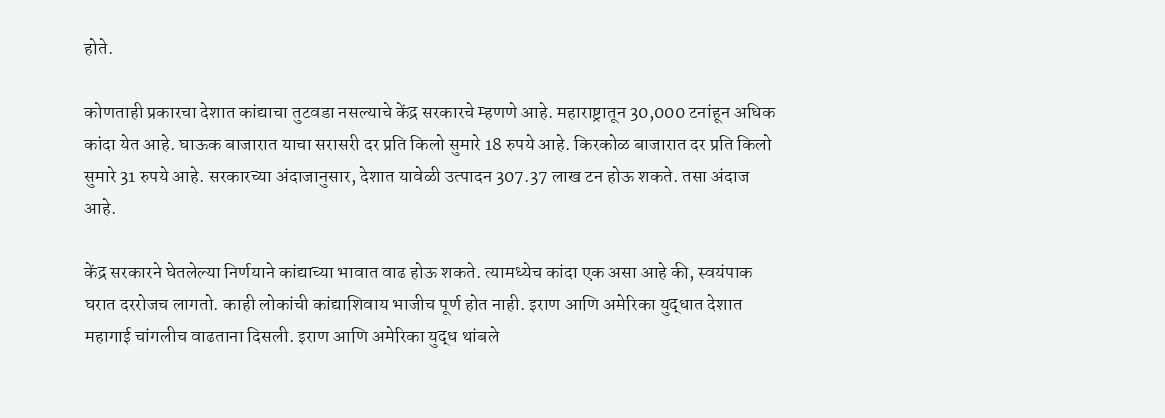होते.

कोणताही प्रकारचा देशात कांद्याचा तुटवडा नसल्याचे केंद्र सरकारचे म्हणणे आहे. महाराष्ट्रातून 30,000 टनांहून अधिक कांदा येत आहे. घाऊक बाजारात याचा सरासरी दर प्रति किलो सुमारे 18 रुपये आहे. किरकोळ बाजारात दर प्रति किलो सुमारे 31 रुपये आहे. सरकारच्या अंदाजानुसार, देशात यावेळी उत्पादन 307.37 लाख टन होऊ शकते. तसा अंदाज आहे.

केंद्र सरकारने घेतलेल्या निर्णयाने कांद्याच्या भावात वाढ होऊ शकते. त्यामध्येच कांदा एक असा आहे की, स्वयंपाक घरात दररोजच लागतो. काही लोकांची कांद्याशिवाय भाजीच पूर्ण होत नाही. इराण आणि अमेरिका युद्धात देशात महागाई चांगलीच वाढताना दिसली. इराण आणि अमेरिका युद्ध थांबले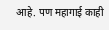आहे. पण महागाई काही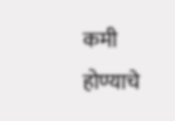कमी होण्याचे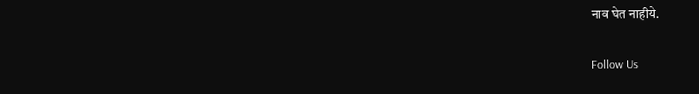नाव घेत नाहीये.

Follow Us